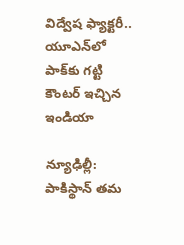విద్వేష ఫ్యాక్ట‌రీ.. యూఎన్‌లో పాక్‌కు గ‌ట్టి కౌంట‌ర్ ఇచ్చిన ఇండియా

న్యూఢిల్లీ: పాకిస్థాన్ త‌మ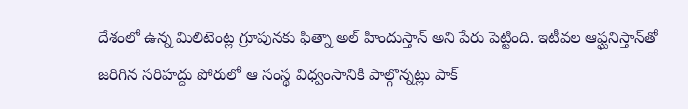దేశంలో ఉన్న మిలిటెంట్ల గ్రూపున‌కు ఫిత్నా అల్ హిందుస్తాన్ అని పేరు పెట్టింది. ఇటీవ‌ల ఆఫ్ఘ‌నిస్తాన్‌తో జ‌రిగిన స‌రిహ‌ద్దు పోరులో ఆ సంస్థ విధ్వంసానికి పాల్గొన్న‌ట్లు పాక్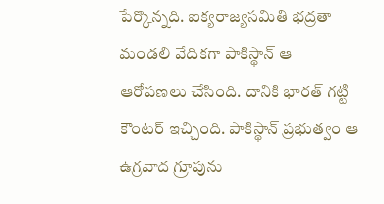పేర్కొన్న‌ది. ఐక్య‌రాజ్య‌స‌మితి భ‌ద్ర‌తా మండ‌లి వేదిక‌గా పాకిస్థాన్ ఆ ఆరోప‌ణ‌లు చేసింది. దానికి భార‌త్ గ‌ట్టి కౌంట‌ర్ ఇచ్చింది. పాకిస్థాన్ ప్ర‌భుత్వం ఆ ఉగ్ర‌వాద గ్రూపును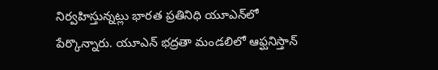నిర్వ‌హిస్తున్న‌ట్లు భార‌త ప్ర‌తినిధి యూఎన్‌లో పేర్కొన్నారు. యూఎన్ భ‌ద్ర‌తా మండ‌లిలో ఆఫ్ఘ‌నిస్తాన్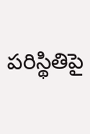ప‌రిస్థితిపై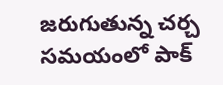జ‌రుగుతున్న చ‌ర్చ స‌మ‌యంలో పాక్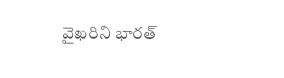వైఖ‌రిని భార‌త్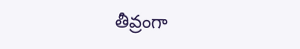తీవ్రంగా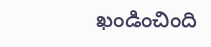ఖండించింది